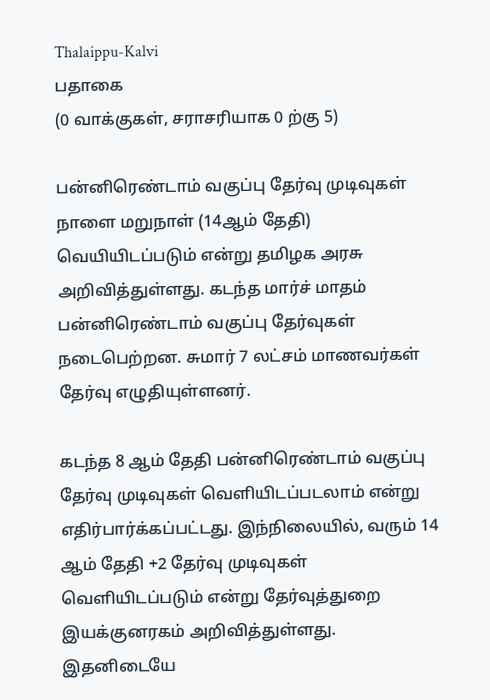Thalaippu-Kalvi
பதாகை
(0 வாக்குகள், சராசரியாக 0 ற்கு 5)

பன்னிரெண்டாம் வகுப்பு தேர்வு முடிவுகள் நாளை மறுநாள் (14ஆம் தேதி) வெயியிடப்படும் என்று தமிழக அரசு அறிவித்துள்ளது. கடந்த மார்ச் மாதம் பன்னிரெண்டாம் வகுப்பு தேர்வுகள் நடைபெற்றன. சுமார் 7 லட்சம் மாணவர்கள் தேர்வு எழுதியுள்ளனர்.

கடந்த 8 ஆம் தேதி பன்னிரெண்டாம் வகுப்பு தேர்வு முடிவுகள் வெளியிடப்படலாம் என்று எதிர்பார்க்கப்பட்டது. இந்நிலையில், வரும் 14 ஆம் தேதி +2 தேர்வு முடிவுகள் வெளியிடப்படும் என்று தேர்வுத்துறை இயக்குனரகம் அறிவித்துள்ளது. இத‌னிடையே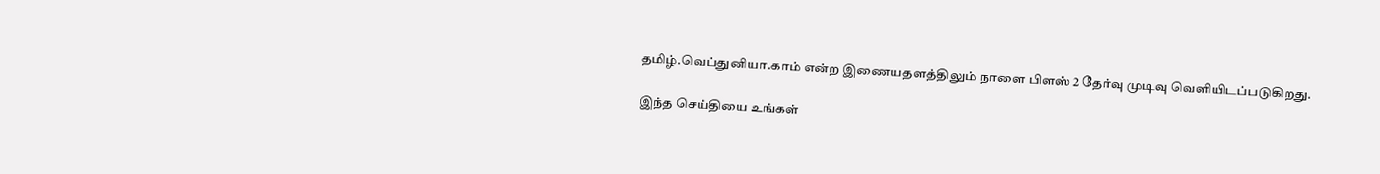த‌மி‌ழ்.வெ‌ப்து‌னியா.கா‌ம் எ‌ன்ற இணையதள‌த்‌திலு‌ம் நாளை ‌பிள‌ஸ் 2 தே‌ர்வு முடிவு வெ‌ளி‌யிட‌ப்படு‌கிறது.

இந்த செய்தியை உங்கள்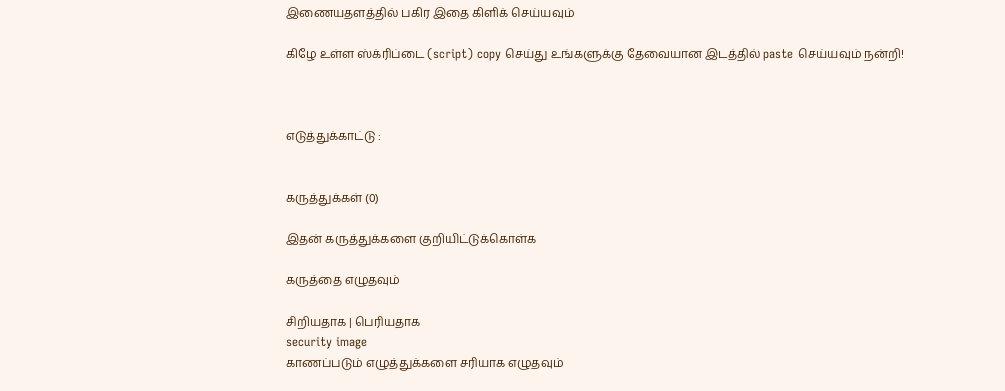இணையதளத்தில் பகிர இதை கிளிக் செய்யவும்

கிழே உள்ள ஸ்க்ரிப்டை (script) copy செய்து உங்களுக்கு தேவையான இடத்தில் paste செய்யவும் நன்றி!



எடுத்துக்காட்டு :


கருத்துக்கள் (0)

இதன் கருத்துக்களை குறியிட்டுக்கொள்க

கருத்தை எழுதவும்

சிறியதாக | பெரியதாக
security image
காணப்படும் எழுத்துக்களை சரியாக எழுதவும்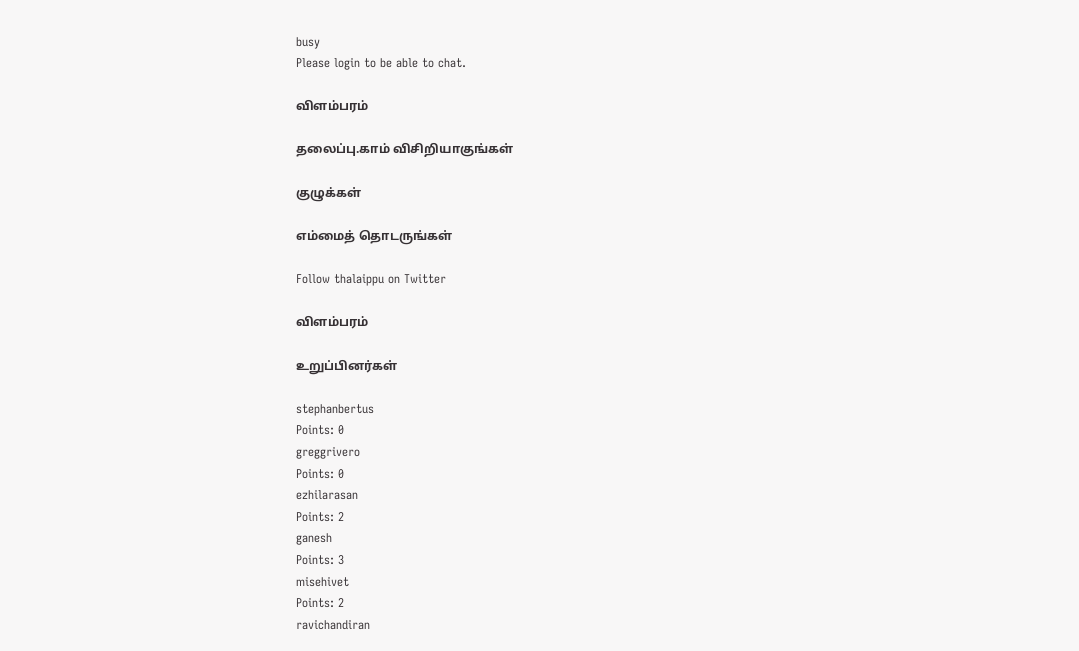busy
Please login to be able to chat.

விளம்பரம்

தலைப்பு.காம் விசிறியாகுங்கள்

குழுக்கள்

எம்மைத் தொடருங்கள்

Follow thalaippu on Twitter

விளம்பரம்

உறுப்பினர்கள்

stephanbertus
Points: 0
greggrivero
Points: 0
ezhilarasan
Points: 2
ganesh
Points: 3
misehivet
Points: 2
ravichandiran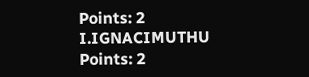Points: 2
I.IGNACIMUTHU
Points: 2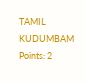TAMIL KUDUMBAM
Points: 2